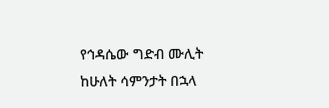የኅዳሴው ግድብ ሙሊት ከሁለት ሳምንታት በኋላ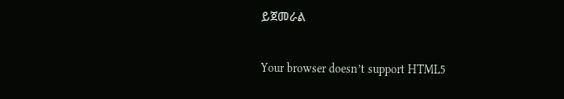ይጀመራል

Your browser doesn’t support HTML5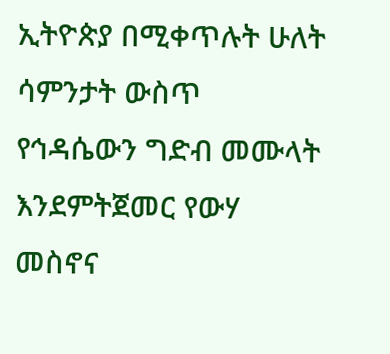ኢትዮጵያ በሚቀጥሉት ሁለት ሳምንታት ውስጥ የኅዳሴውን ግድብ መሙላት እንደምትጀመር የውሃ መስኖና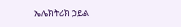ኤሌክትሪክ ኃይል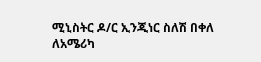ሚኒስትር ዶ/ር ኢንጂነር ስለሽ በቀለ ለአሜሪካ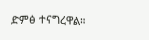ድምፅ ተናግረዋል።